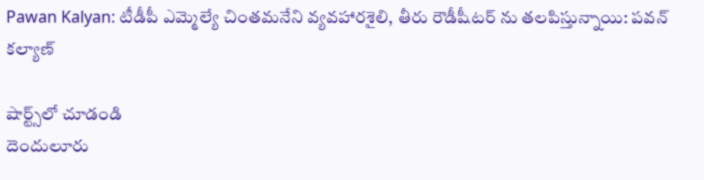Pawan Kalyan: టీడీపీ ఎమ్మెల్యే చింతమనేని వ్యవహారశైలి, తీరు రౌడీషీటర్ ను తలపిస్తున్నాయి: పవన్ కల్యాణ్

షార్ట్స్‌లో చూడండి
దెందులూరు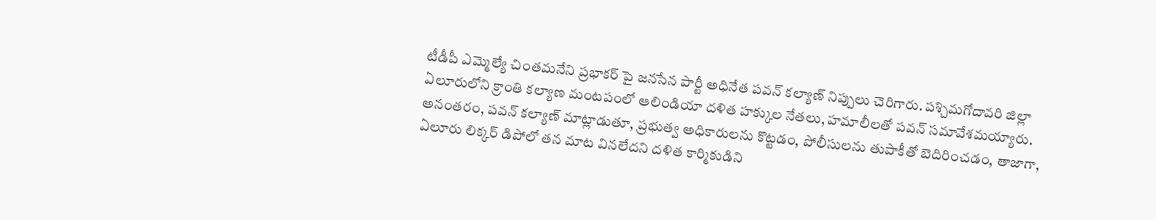టీడీపీ ఎమ్మెల్యే చింతమనేని ప్రభాకర్ పై జనసేన పార్టీ అధినేత పవన్ కల్యాణ్ నిప్పులు చెరిగారు. పశ్చిమగోదావరి జిల్లా ఏలూరులోని క్రాంతి కల్యాణ మంటపంలో ఆలిండియా దళిత హక్కుల నేతలు, హమాలీలతో పవన్ సమావేశమయ్యారు. అనంతరం, పవన్ కల్యాణ్ మాట్లాడుతూ, ప్రభుత్వ అధికారులను కొట్టడం, పోలీసులను తుపాకీతో బెదిరించడం, తాజాగా, ఏలూరు లిక్కర్ డిపోలో తన మాట వినలేదని దళిత కార్మికుడిని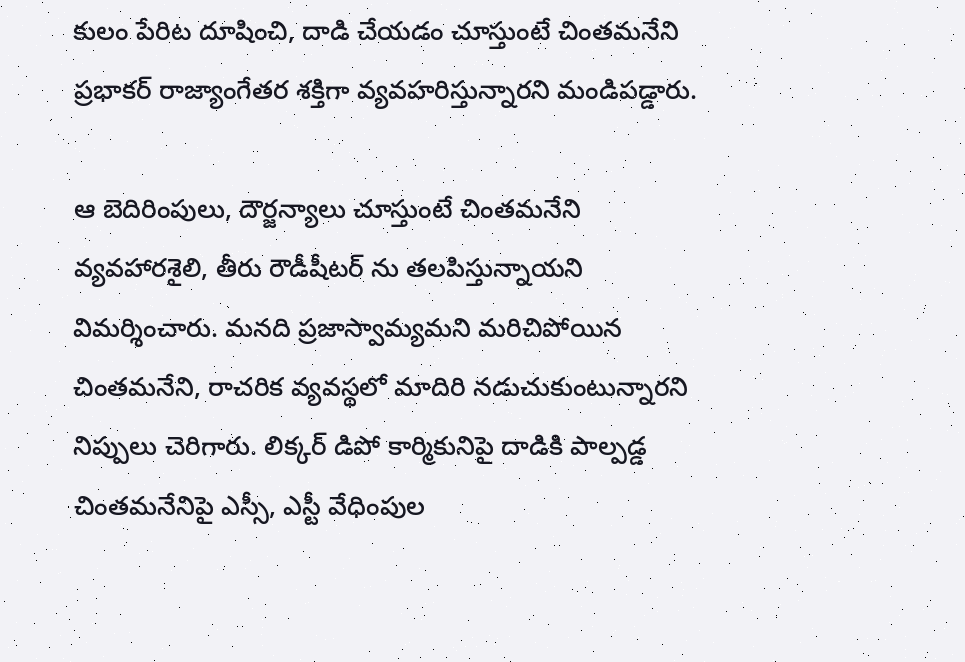కులం పేరిట దూషించి, దాడి చేయడం చూస్తుంటే చింతమనేని ప్రభాకర్ రాజ్యాంగేతర శక్తిగా వ్యవహరిస్తున్నారని మండిపడ్డారు.

ఆ బెదిరింపులు, దౌర్జన్యాలు చూస్తుంటే చింతమనేని వ్యవహారశైలి, తీరు రౌడీషీటర్ ను తలపిస్తున్నాయని విమర్శించారు. మనది ప్రజాస్వామ్యమని మరిచిపోయిన చింతమనేని, రాచరిక వ్యవస్థలో మాదిరి నడుచుకుంటున్నారని నిప్పులు చెరిగారు. లిక్కర్ డిపో కార్మికునిపై దాడికి పాల్పడ్డ చింతమనేనిపై ఎస్సీ, ఎస్టీ వేధింపుల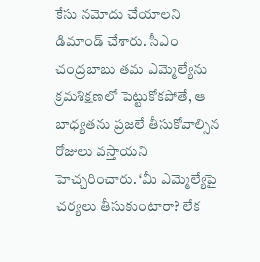కేసు నమోదు చేయాలని డిమాండ్ చేశారు. సీఎం చంద్రబాబు తమ ఎమ్మెల్యేను క్రమశిక్షణలో పెట్టుకోకపోతే, ఆ బాధ్యతను ప్రజలే తీసుకోవాల్సిన రోజులు వస్తాయని హెచ్చరించారు. ‘మీ ఎమ్మెల్యేపై చర్యలు తీసుకుంటారా? లేక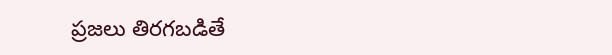ప్రజలు తిరగబడితే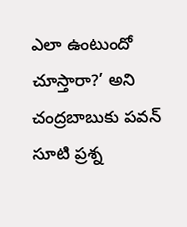ఎలా ఉంటుందో చూస్తారా?’ అని చంద్రబాబుకు పవన్ సూటి ప్రశ్న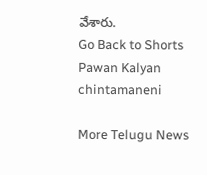వేశారు.
Go Back to Shorts
Pawan Kalyan
chintamaneni

More Telugu News